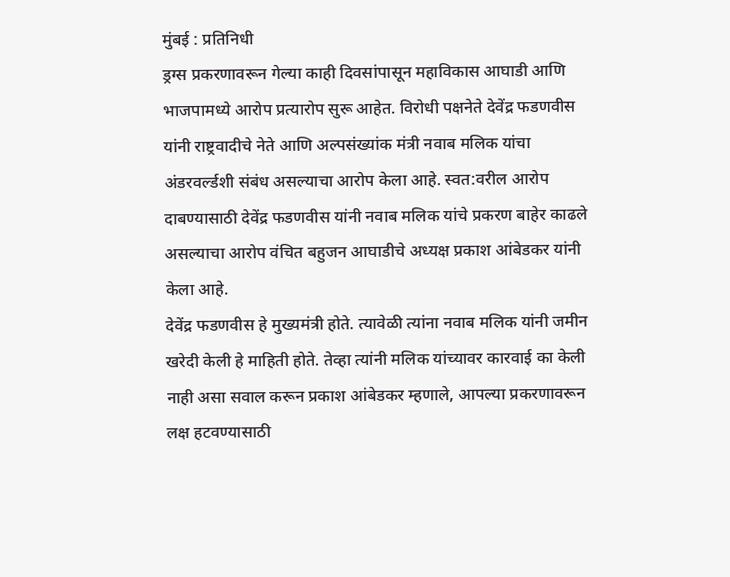मुंबई : प्रतिनिधी
ड्रग्स प्रकरणावरून गेल्या काही दिवसांपासून महाविकास आघाडी आणि भाजपामध्ये आरोप प्रत्यारोप सुरू आहेत. विरोधी पक्षनेते देवेंद्र फडणवीस यांनी राष्ट्रवादीचे नेते आणि अल्पसंख्यांक मंत्री नवाब मलिक यांचा अंडरवर्ल्डशी संबंध असल्याचा आरोप केला आहे. स्वत:वरील आरोप दाबण्यासाठी देवेंद्र फडणवीस यांनी नवाब मलिक यांचे प्रकरण बाहेर काढले असल्याचा आरोप वंचित बहुजन आघाडीचे अध्यक्ष प्रकाश आंबेडकर यांनी केला आहे.
देवेंद्र फडणवीस हे मुख्यमंत्री होते. त्यावेळी त्यांना नवाब मलिक यांनी जमीन खरेदी केली हे माहिती होते. तेव्हा त्यांनी मलिक यांच्यावर कारवाई का केली नाही असा सवाल करून प्रकाश आंबेडकर म्हणाले, आपल्या प्रकरणावरून लक्ष हटवण्यासाठी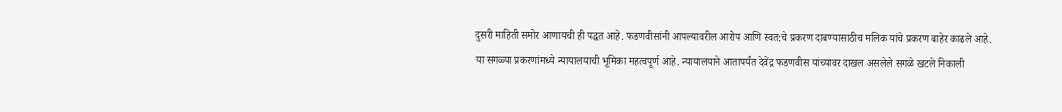दुसरी माहिती समोर आणायची ही पद्धत आहे. फडणवीसांनी आपल्यावरील आरोप आणि स्वत:चे प्रकरण दाबण्यासाठीच मलिक यांचे प्रकरण बाहेर काढले आहे.
या सगळ्या प्रकरणांमध्ये न्यायालयाची भूमिका महत्वपूर्ण आहे. न्यायालयाने आतापर्यंत देवेंद्र फडणवीस यांच्यावर दाखल असलेले सगळे खटले निकाली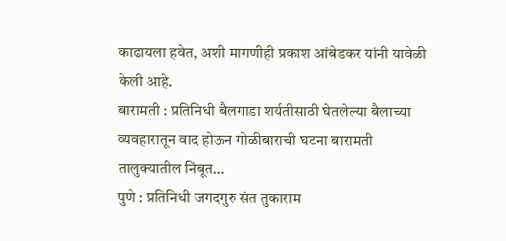काढायला हवेत, अशी मागणीही प्रकाश आंबेडकर यांनी यावेळी केली आहे.
बारामती : प्रतिनिधी बैलगाडा शर्यतीसाठी घेतलेल्या बैलाच्या व्यवहारातून वाद होऊन गोळीबाराची घटना बारामती तालुक्यातील निंबूत…
पुणे : प्रतिनिधी जगदगुरु संत तुकाराम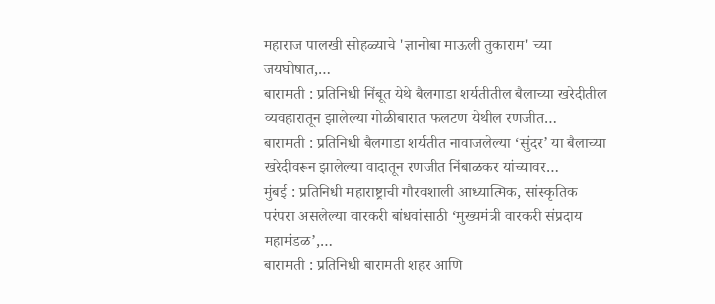महाराज पालखी सोहळ्याचे 'ज्ञानोबा माऊली तुकाराम' च्या जयघोषात,…
बारामती : प्रतिनिधी निंबूत येथे बैलगाडा शर्यतीतील बैलाच्या खरेदीतील व्यवहारातून झालेल्या गोळीबारात फलटण येथील रणजीत…
बारामती : प्रतिनिधी बैलगाडा शर्यतीत नावाजलेल्या ‘सुंदर’ या बैलाच्या खरेदीवरून झालेल्या वादातून रणजीत निंबाळकर यांच्यावर…
मुंबई : प्रतिनिधी महाराष्ट्राची गौरवशाली आध्यात्मिक, सांस्कृतिक परंपरा असलेल्या वारकरी बांधवांसाठी ‘मुख्यमंत्री वारकरी संप्रदाय महामंडळ’,…
बारामती : प्रतिनिधी बारामती शहर आणि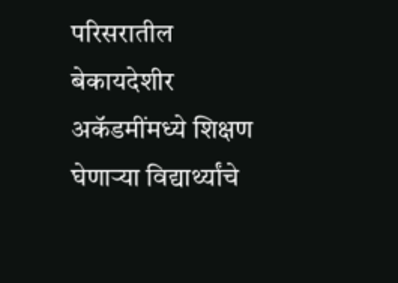परिसरातील बेकायदेशीर अकॅडमींमध्ये शिक्षण घेणाऱ्या विद्यार्थ्यांचे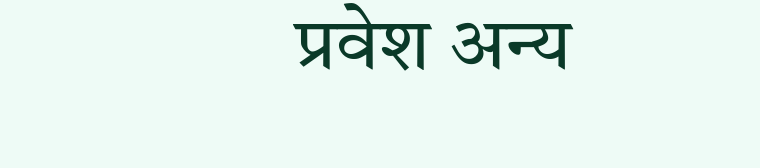प्रवेश अन्य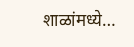शाळांमध्ये…